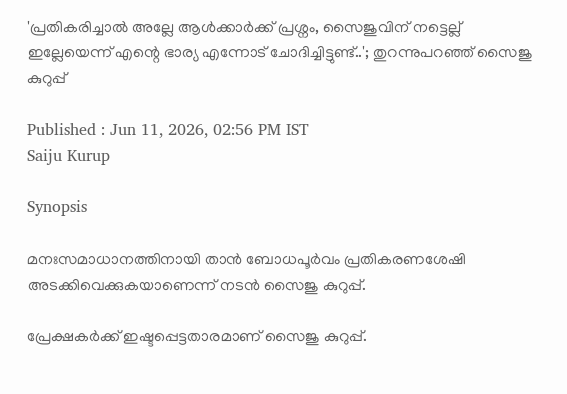'പ്രതികരിച്ചാൽ അല്ലേ ആൾക്കാർക്ക് പ്രശ്നം, സൈജുവിന് നട്ടെല്ല് ഇല്ലേയെന്ന് എന്റെ ഭാര്യ എന്നോട് ചോദിച്ചിട്ടുണ്ട്..'; തുറന്നുപറഞ്ഞ് സൈജു കുറുപ്പ്

Published : Jun 11, 2026, 02:56 PM IST
Saiju Kurup

Synopsis

മനഃസമാധാനത്തിനായി താൻ ബോധപൂർവം പ്രതികരണശേഷി അടക്കിവെക്കുകയാണെന്ന് നടൻ സൈജു കുറുപ്പ്.

പ്രേക്ഷകർക്ക് ഇഷ്ടപ്പെട്ടതാരമാണ് സൈജു കുറുപ്പ്.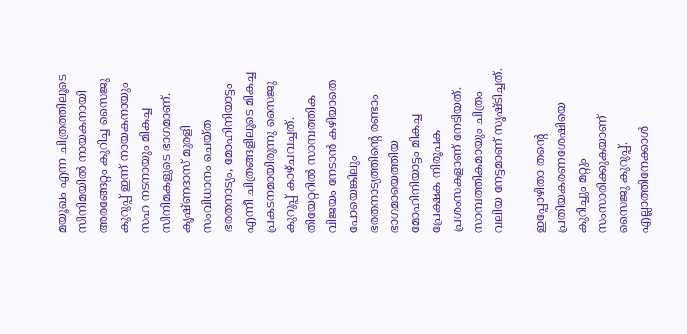മയൂഖം എന്ന ചിത്രത്തിലൂടെ സിനിമയിൽ നായകനായി അരങ്ങേറ്റം കുറിച്ച സൈജു കുറുപ്പ് ഇന്ന് നായകനായും സഹ നടനായും മികച്ച സിനിമകളുടെ ഭാഗമാണ്. കൃഷ്ണദാസ് മുരളി സംവിധാനം ചെയ്ത ഭരതനാട്യം, മോഹിനിയാട്ടം എന്നീ ചിത്രങ്ങളിലൂടെ മികച്ച പ്രകടനമായിരുന്നു സൈജു കുറുപ്പ് കാഴ്ചവച്ചത്. തിയേറ്ററിൽ സാമ്പത്തിക വിജയം നേടാൻ കഴിയാതെ പോയെങ്കിലും ഭരതനാട്യത്തിന്റെ രണ്ടാം ഭാഗമായെത്തിയ മോഹിനിയാട്ടം മികച്ച പ്രേക്ഷക നിരൂപക പ്രശംസകളാണ് നേടിയത്. സാമ്പത്തികമായും ചിത്രം വലിയ നേട്ടമാണ് സൃഷ്ടിച്ചത്.

ഇപ്പോഴിതാ തന്റെ പ്രതിയകരണശേഷിയെ കുറിച്ചും മറ്റും സംസാരിക്കുകയാണ് സൈജു കുറുപ്പ്. എല്ലാത്തിനേക്കാൾ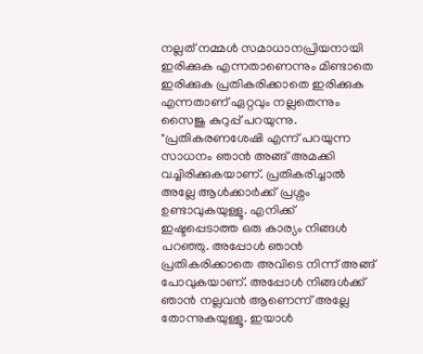നല്ലത് നമ്മൾ സമാധാനപ്രിയനായി ഇരിക്കുക എന്നതാണെന്നും മിണ്ടാതെ ഇരിക്കുക പ്രതികരിക്കാതെ ഇരിക്കുക എന്നതാണ് ഏറ്റവും നല്ലതെന്നും സൈജു കുറുപ്പ് പറയുന്നു. "പ്രതികരണശേഷി എന്ന് പറയുന്ന സാധനം ഞാൻ അങ്ങ് അമക്കി വച്ചിരിക്കുകയാണ്. പ്രതികരിച്ചാൽ അല്ലേ ആൾക്കാർക്ക് പ്രശ്നം ഉണ്ടാവുകയുള്ളൂ. എനിക്ക് ഇഷ്ടപ്പെടാത്ത ഒരു കാര്യം നിങ്ങൾ പറഞ്ഞു. അപ്പോൾ ഞാൻ‌ പ്രതികരിക്കാതെ അവിടെ നിന്ന് അങ്ങ് പോവുകയാണ്. അപ്പോൾ നിങ്ങൾക്ക് ഞാൻ നല്ലവൻ ആണെന്ന് അല്ലേ തോന്നുകയുള്ളൂ. ഇയാൾ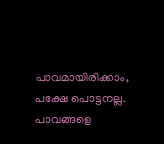പാവമായിരിക്കാം, പക്ഷേ പൊട്ടനല്ല. പാവങ്ങളെ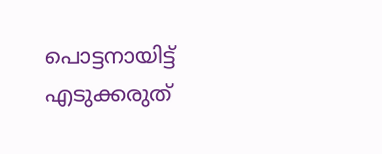പൊട്ടനായിട്ട് എടുക്കരുത്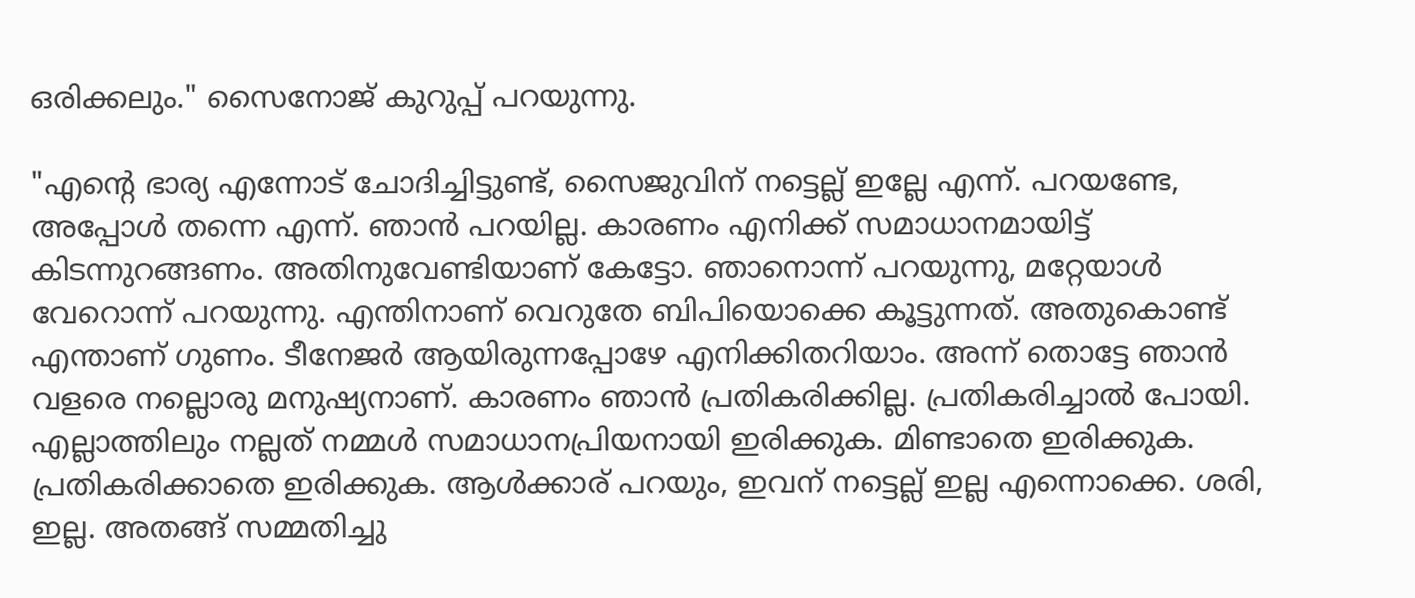ഒരിക്കലും." സൈനോജ് കുറുപ്പ് പറയുന്നു.

"എന്റെ ഭാര്യ എന്നോട് ചോദിച്ചിട്ടുണ്ട്, സൈജുവിന് നട്ടെല്ല് ഇല്ലേ എന്ന്. പറയണ്ടേ, അപ്പോൾ തന്നെ എന്ന്. ഞാൻ പറയില്ല. കാരണം എനിക്ക് സമാധാനമായിട്ട് കിടന്നുറങ്ങണം. അതിനുവേണ്ടിയാണ് കേട്ടോ. ഞാനൊന്ന് പറയുന്നു, മറ്റേയാൾ വേറൊന്ന് പറയുന്നു. എന്തിനാണ് വെറുതേ ബിപിയൊക്കെ കൂട്ടുന്നത്. അതുകൊണ്ട് എന്താണ് ഗുണം. ടീനേജർ ആയിരുന്നപ്പോഴേ എനിക്കിതറിയാം. അന്ന് തൊട്ടേ ഞാൻ വളരെ നല്ലൊരു മനുഷ്യനാണ്. കാരണം ഞാൻ പ്രതികരിക്കില്ല. പ്രതികരിച്ചാൽ പോയി. എല്ലാത്തിലും നല്ലത് നമ്മൾ സമാധാനപ്രിയനായി ഇരിക്കുക. മിണ്ടാതെ ഇരിക്കുക. പ്രതികരിക്കാതെ ഇരിക്കുക. ആൾക്കാര് പറയും, ഇവന് നട്ടെല്ല് ഇല്ല എന്നൊക്കെ. ശരി, ഇല്ല. അതങ്ങ് സമ്മതിച്ചു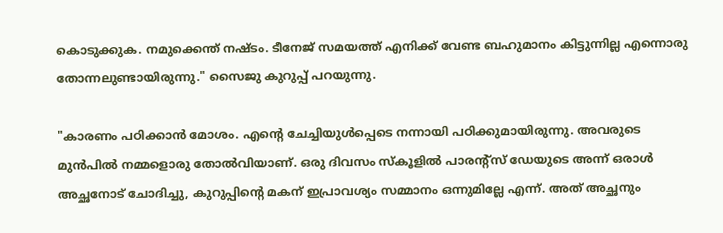കൊടുക്കുക. നമുക്കെന്ത് നഷ്ടം. ടീനേജ് സമയത്ത് എനിക്ക് വേണ്ട ബഹുമാനം കിട്ടുന്നില്ല എന്നൊരു തോന്നലുണ്ടായിരുന്നു." സൈജു കുറുപ്പ് പറയുന്നു.

"കാരണം പഠിക്കാൻ മോശം. എന്റെ ചേച്ചിയുൾപ്പെടെ നന്നായി പഠിക്കുമായിരുന്നു. അവരുടെ മുൻപിൽ നമ്മളൊരു തോൽവിയാണ്. ഒരു ദിവസം സ്കൂളിൽ പാരന്റ്സ് ഡേയുടെ അന്ന് ഒരാൾ അച്ഛനോട് ചോദിച്ചു, കുറുപ്പിന്റെ മകന് ഇപ്രാവശ്യം സമ്മാനം ഒന്നുമില്ലേ എന്ന്. അത് അച്ഛനും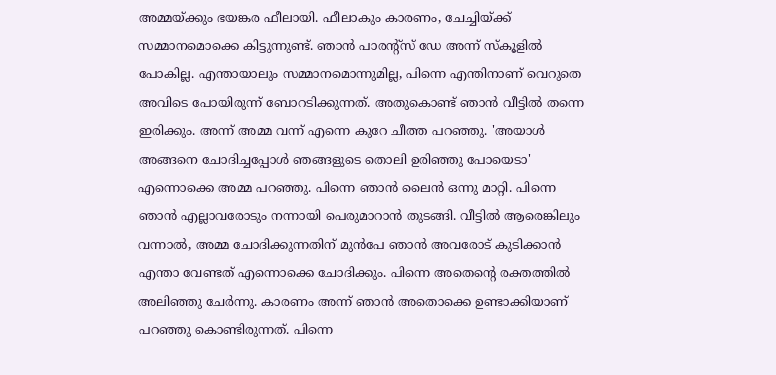അമ്മയ്ക്കും ഭയങ്കര ഫീലായി. ഫീലാകും കാരണം, ചേച്ചിയ്ക്ക് സമ്മാനമൊക്കെ കിട്ടുന്നുണ്ട്. ഞാൻ പാരന്റ്സ് ഡേ അന്ന് സ്കൂളിൽ പോകില്ല. എന്തായാലും സമ്മാനമൊന്നുമില്ല, പിന്നെ എന്തിനാണ് വെറുതെ അവിടെ പോയിരുന്ന് ബോറടിക്കുന്നത്. അതുകൊണ്ട് ഞാൻ വീട്ടിൽ തന്നെ ഇരിക്കും. അന്ന് അമ്മ വന്ന് എന്നെ കുറേ ചീത്ത പറഞ്ഞു. 'അയാൾ അങ്ങനെ ചോദിച്ചപ്പോൾ ‍ഞങ്ങളുടെ തൊലി ഉരിഞ്ഞു പോയെടാ' എന്നൊക്കെ അമ്മ പറഞ്ഞു. പിന്നെ ഞാൻ ലൈൻ ഒന്നു മാറ്റി. പിന്നെ ഞാൻ എല്ലാവരോടും നന്നായി പെരുമാറാൻ തുടങ്ങി. വീട്ടിൽ ആരെങ്കിലും വന്നാൽ, അമ്മ ചോദിക്കുന്നതിന് മുൻപേ ഞാൻ അവരോട് കുടിക്കാൻ എന്താ വേണ്ടത് എന്നൊക്കെ ചോദിക്കും. പിന്നെ അതെന്റെ രക്തത്തിൽ അലിഞ്ഞു ചേർന്നു. കാരണം അന്ന് ഞാൻ അതൊക്കെ ഉണ്ടാക്കിയാണ് പറഞ്ഞു കൊണ്ടിരുന്നത്. പിന്നെ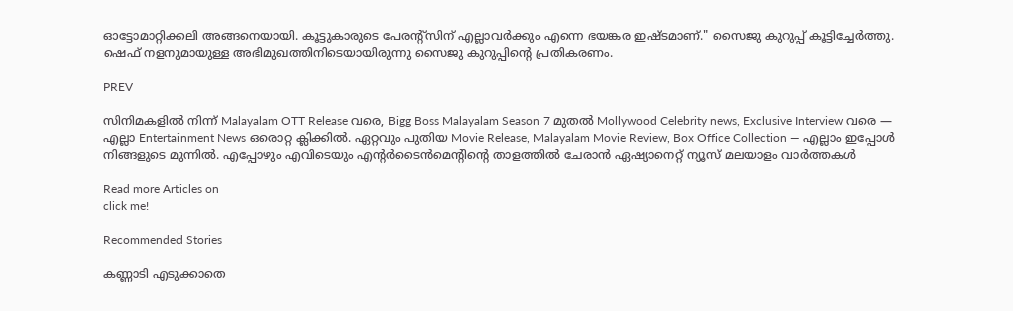ഓട്ടോമാറ്റിക്കലി അങ്ങനെയായി. കൂട്ടുകാരുടെ പേരന്റ്സിന് എല്ലാവർക്കും എന്നെ ഭയങ്കര ഇഷ്ടമാണ്." സൈജു കുറുപ്പ് കൂട്ടിച്ചേർത്തു. ഷെഫ് നളനുമായുള്ള അഭിമുഖത്തിനിടെയായിരുന്നു സൈജു കുറുപ്പിന്റെ പ്രതികരണം.

PREV

സിനിമകളിൽ നിന്ന് Malayalam OTT Release വരെ, Bigg Boss Malayalam Season 7 മുതൽ Mollywood Celebrity news, Exclusive Interview വരെ — എല്ലാ Entertainment News ഒരൊറ്റ ക്ലിക്കിൽ. ഏറ്റവും പുതിയ Movie Release, Malayalam Movie Review, Box Office Collection — എല്ലാം ഇപ്പോൾ നിങ്ങളുടെ മുന്നിൽ. എപ്പോഴും എവിടെയും എന്റർടൈൻമെന്റിന്റെ താളത്തിൽ ചേരാൻ ഏഷ്യാനെറ്റ് ന്യൂസ് മലയാളം വാർത്തകൾ

Read more Articles on
click me!

Recommended Stories

കണ്ണാടി എടുക്കാതെ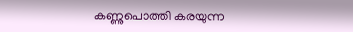കണ്ണുപൊത്തി കരയുന്ന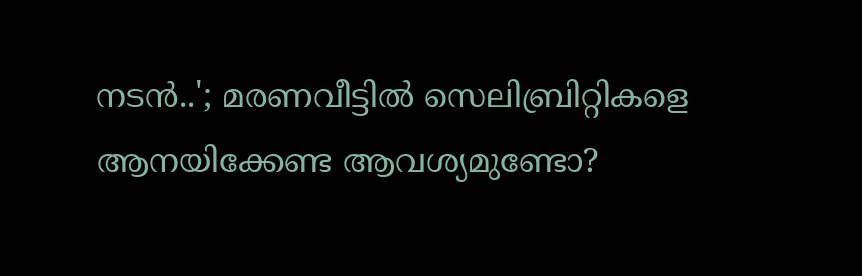നടൻ..'; മരണവീട്ടിൽ സെലിബ്രിറ്റികളെ ആനയിക്കേണ്ട ആവശ്യമുണ്ടോ?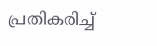പ്രതികരിച്ച്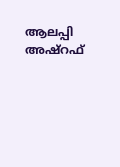ആലപ്പി അഷ്റഫ്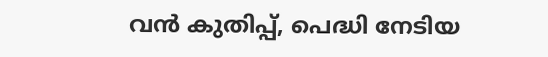വൻ കുതിപ്പ്, പെദ്ധി നേടിയ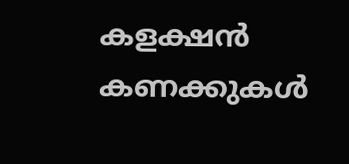കളക്ഷൻ കണക്കുകള്‍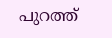പുറത്ത്